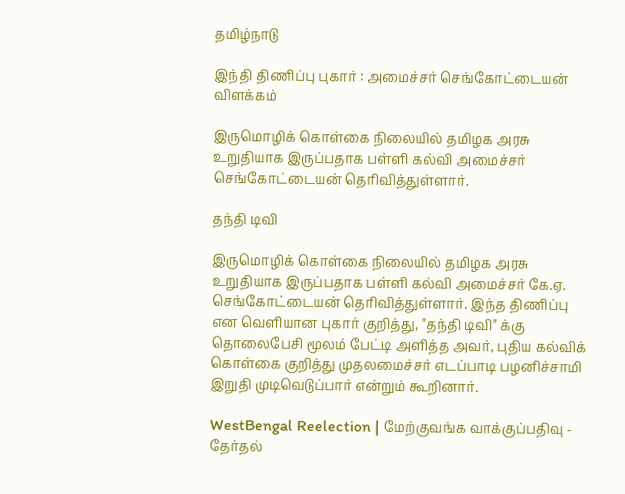தமிழ்நாடு

இந்தி திணிப்பு புகார் : அமைச்சர் செங்கோட்டையன் விளக்கம்

இருமொழிக் கொள்கை நிலையில் தமிழக அரசு உறுதியாக இருப்பதாக பள்ளி கல்வி அமைச்சர் செங்கோட்டையன் தெரிவித்துள்ளார்.

தந்தி டிவி

இருமொழிக் கொள்கை நிலையில் தமிழக அரசு உறுதியாக இருப்பதாக பள்ளி கல்வி அமைச்சர் கே.ஏ. செங்கோட்டையன் தெரிவித்துள்ளார். இந்த திணிப்பு என வெளியான புகார் குறித்து, "தந்தி டிவி" க்கு தொலைபேசி மூலம் பேட்டி அளித்த அவர், புதிய கல்விக் கொள்கை குறித்து முதலமைச்சர் எடப்பாடி பழனிச்சாமி இறுதி முடிவெடுப்பார் என்றும் கூறினார்.

WestBengal Reelection | மேற்குவங்க வாக்குப்பதிவு - தேர்தல்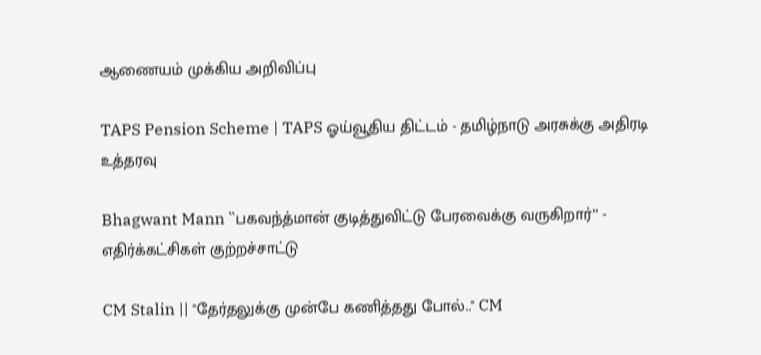ஆணையம் முக்கிய அறிவிப்பு

TAPS Pension Scheme | TAPS ஓய்வூதிய திட்டம் - தமிழ்நாடு அரசுக்கு அதிரடி உத்தரவு

Bhagwant Mann ``பகவந்த்மான் குடித்துவிட்டு பேரவைக்கு வருகிறார்’’ - எதிர்க்கட்சிகள் குற்றச்சாட்டு

CM Stalin || "தேர்தலுக்கு முன்பே கணித்தது போல்.." CM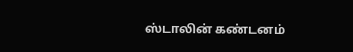ஸ்டாலின் கண்டனம்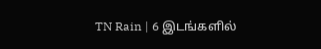TN Rain | 6 இடங்களில்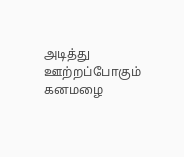அடித்து ஊற்றப்போகும் கனமழை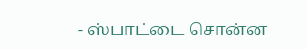- ஸ்பாட்டை சொன்ன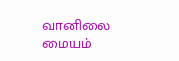வானிலை மையம்